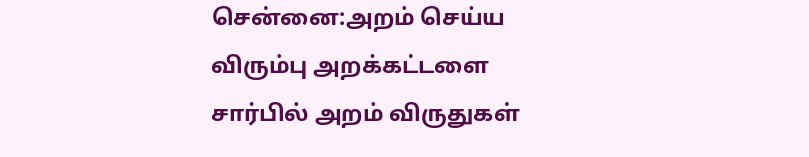சென்னை:அறம் செய்ய விரும்பு அறக்கட்டளை சார்பில் அறம் விருதுகள்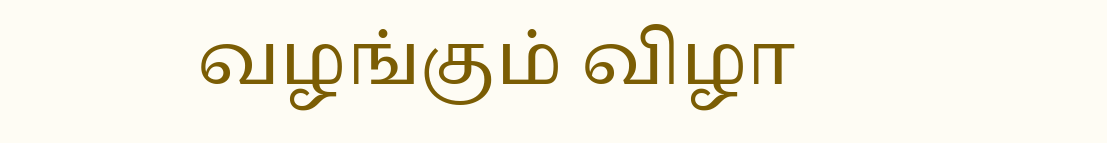வழங்கும் விழா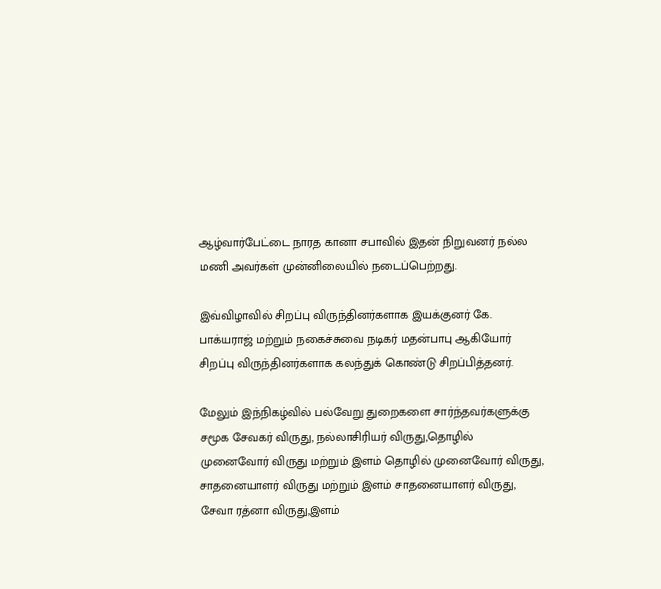ஆழ்வார்பேட்டை நாரத கானா சபாவில் இதன் நிறுவனர் நல்ல மணி அவர்கள் முன்னிலையில் நடைப்பெற்றது.

இவ்விழாவில் சிறப்பு விருந்தினர்களாக இயக்குனர் கே. பாக்யராஜ் மற்றும் நகைச்சுவை நடிகர் மதன்பாபு ஆகியோர் சிறப்பு விருந்தினர்களாக கலந்துக் கொண்டு சிறப்பித்தனர்.

மேலும் இந்நிகழ்வில் பல்வேறு துறைகளை சார்ந்தவர்களுக்கு சமூக சேவகர் விருது, நல்லாசிரியர் விருது,தொழில் முனைவோர் விருது மற்றும் இளம் தொழில் முனைவோர் விருது, சாதனையாளர் விருது மற்றும் இளம் சாதனையாளர் விருது, சேவா ரத்னா விருது,இளம்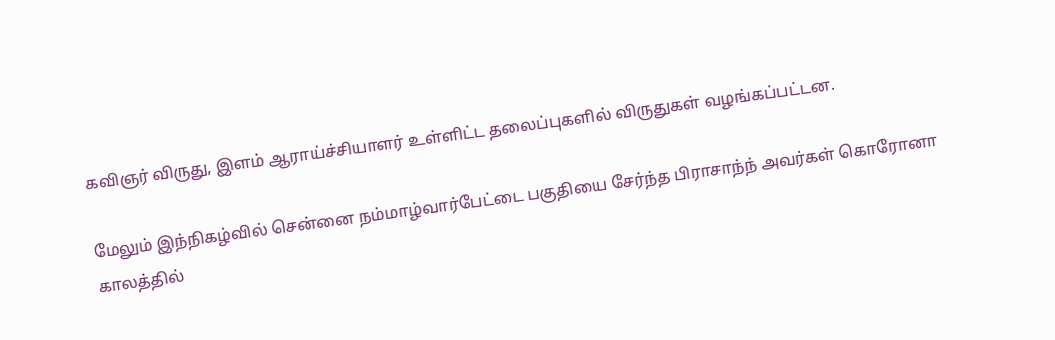கவிஞர் விருது, இளம் ஆராய்ச்சியாளர் உள்ளிட்ட தலைப்புகளில் விருதுகள் வழங்கப்பட்டன.

மேலும் இந்நிகழ்வில் சென்னை நம்மாழ்வார்பேட்டை பகுதியை சேர்ந்த பிராசாந்ந் அவர்கள் கொரோனா காலத்தில்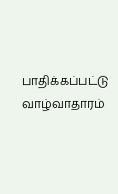பாதிக்கப்பட்டு வாழ்வாதாரம்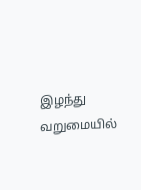இழந்து வறுமையில்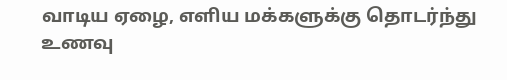வாடிய ஏழை, எளிய மக்களுக்கு தொடர்ந்து உணவு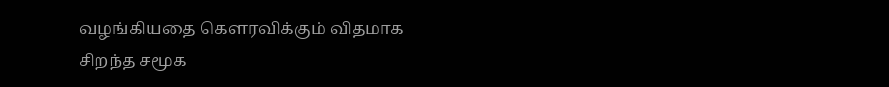வழங்கியதை கௌரவிக்கும் விதமாக சிறந்த சமூக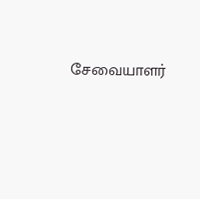சேவையாளர்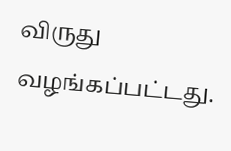விருது வழங்கப்பட்டது.